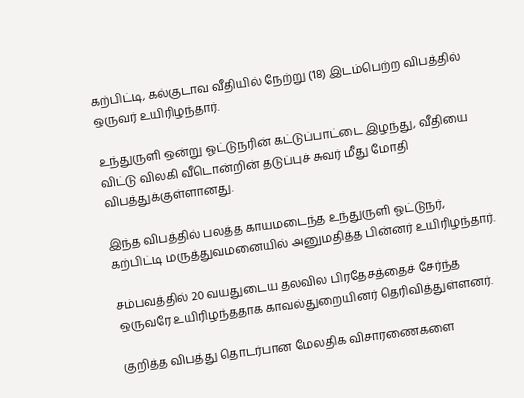கற்பிட்டி, கல்குடாவ வீதியில் நேற்று (18) இடம்பெற்ற விபத்தில் ஒருவர் உயிரிழந்தார்.

உந்துருளி ஒன்று ஓட்டுநரின் கட்டுப்பாட்டை இழந்து, வீதியை விட்டு விலகி வீடொன்றின் தடுப்புச் சுவர் மீது மோதி விபத்துக்குள்ளானது.

இந்த விபத்தில் பலத்த காயமடைந்த உந்துருளி ஓட்டுநர், கற்பிட்டி மருத்துவமனையில் அனுமதித்த பின்னர் உயிரிழந்தார்.

சம்பவத்தில் 20 வயதுடைய தலவில பிரதேசத்தைச் சேர்ந்த ஒருவரே உயிரிழந்ததாக காவல்துறையினர் தெரிவித்துள்ளனர்.

குறித்த விபத்து தொடர்பான மேலதிக விசாரணைகளை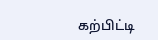கற்பிட்டி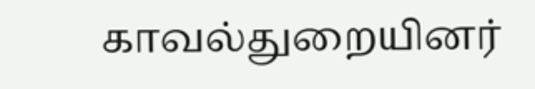காவல்துறையினர்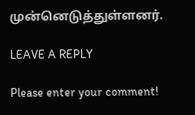முன்னெடுத்துள்ளனர்.

LEAVE A REPLY

Please enter your comment!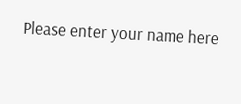Please enter your name here